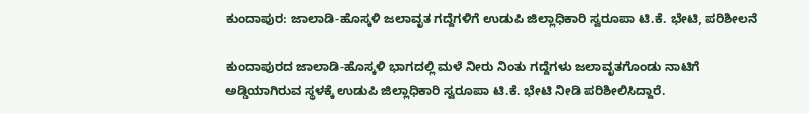ಕುಂದಾಪುರ: ಜಾಲಾಡಿ-ಹೊಸ್ಕಳಿ ಜಲಾವೃತ ಗದ್ದೆಗಳಿಗೆ ಉಡುಪಿ ಜಿಲ್ಲಾಧಿಕಾರಿ ಸ್ವರೂಪಾ ಟಿ.ಕೆ. ಭೇಟಿ, ಪರಿಶೀಲನೆ

ಕುಂದಾಪುರದ ಜಾಲಾಡಿ-ಹೊಸ್ಕಳಿ ಭಾಗದಲ್ಲಿ ಮಳೆ ನೀರು ನಿಂತು ಗದ್ದೆಗಳು ಜಲಾವೃತಗೊಂಡು ನಾಟಿಗೆ ಅಡ್ಡಿಯಾಗಿರುವ ಸ್ಥಳಕ್ಕೆ ಉಡುಪಿ ಜಿಲ್ಲಾಧಿಕಾರಿ ಸ್ವರೂಪಾ ಟಿ.ಕೆ. ಭೇಟಿ ನೀಡಿ ಪರಿಶೀಲಿಸಿದ್ದಾರೆ.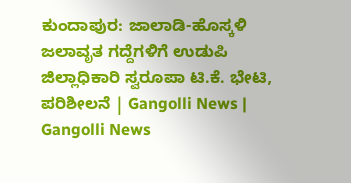ಕುಂದಾಪುರ: ಜಾಲಾಡಿ-ಹೊಸ್ಕಳಿ ಜಲಾವೃತ ಗದ್ದೆಗಳಿಗೆ ಉಡುಪಿ ಜಿಲ್ಲಾಧಿಕಾರಿ ಸ್ವರೂಪಾ ಟಿ.ಕೆ. ಭೇಟಿ, ಪರಿಶೀಲನೆ | Gangolli News | Gangolli News